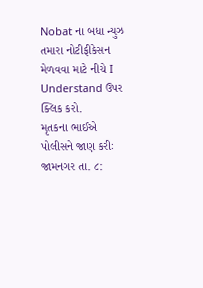Nobat ના બધા ન્યુઝ તમારા નોટીફીકેસન મેળવવા માટે નીચે I Understand ઉપર ક્લિક કરો.
મૃતકના ભાઈએ પોલીસને જાણ કરીઃ
જામનગર તા. ૮: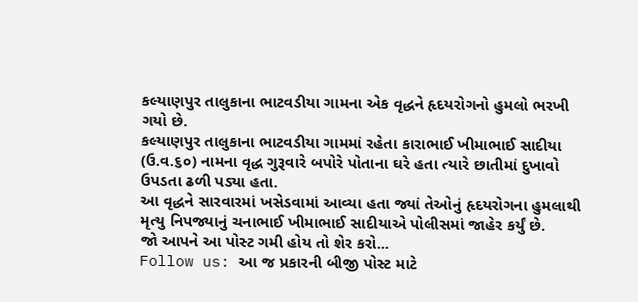કલ્યાણપુર તાલુકાના ભાટવડીયા ગામના એક વૃદ્ધને હૃદયરોગનો હુમલો ભરખી ગયો છે.
કલ્યાણપુર તાલુકાના ભાટવડીયા ગામમાં રહેતા કારાભાઈ ખીમાભાઈ સાદીયા (ઉ.વ.૬૦) નામના વૃદ્ધ ગુરૂવારે બપોરે પોતાના ઘરે હતા ત્યારે છાતીમાં દુખાવો ઉપડતા ઢળી પડ્યા હતા.
આ વૃદ્ધને સારવારમાં ખસેડવામાં આવ્યા હતા જ્યાં તેઓનું હૃદયરોગના હુમલાથી મૃત્યુ નિપજ્યાનું ચનાભાઈ ખીમાભાઈ સાદીયાએ પોલીસમાં જાહેર કર્યું છે.
જો આપને આ પોસ્ટ ગમી હોય તો શેર કરો...
Follow us: આ જ પ્રકારની બીજી પોસ્ટ માટે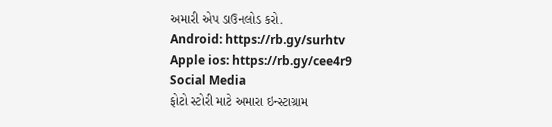અમારી એપ ડાઉનલોડ કરો.
Android: https://rb.gy/surhtv
Apple ios: https://rb.gy/cee4r9
Social Media
ફોટો સ્ટોરી માટે અમારા ઇન્સ્ટાગ્રામ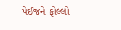પેઈજને ફોલ્લો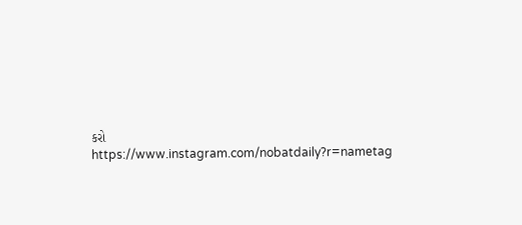કરો
https://www.instagram.com/nobatdaily?r=nametag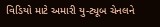વિડિયો માટે અમારી યુ-ટ્યૂબ ચેનલને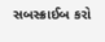સબસ્ક્રાઈબ કરો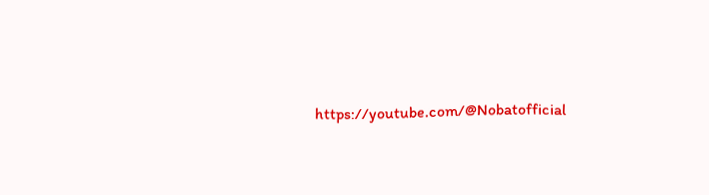https://youtube.com/@Nobatofficial